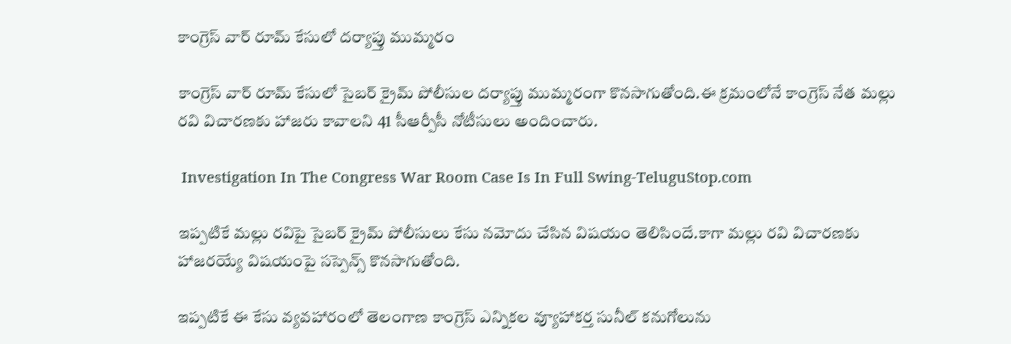కాంగ్రెస్ వార్ రూమ్ కేసులో దర్యాప్తు ముమ్మరం

కాంగ్రెస్ వార్ రూమ్ కేసులో సైబర్ క్రైమ్ పోలీసుల దర్యాప్తు ముమ్మరంగా కొనసాగుతోంది.ఈ క్రమంలోనే కాంగ్రెస్ నేత మల్లు రవి విచారణకు హాజరు కావాలని 41 సీఆర్పీసీ నోటీసులు అందించారు.

 Investigation In The Congress War Room Case Is In Full Swing-TeluguStop.com

ఇప్పటికే మల్లు రవిపై సైబర్ క్రైమ్ పోలీసులు కేసు నమోదు చేసిన విషయం తెలిసిందే.కాగా మల్లు రవి విచారణకు హాజరయ్యే విషయంపై సస్పెన్స్ కొనసాగుతోంది.

ఇప్పటికే ఈ కేసు వ్యవహారంలో తెలంగాణ కాంగ్రెస్ ఎన్నికల వ్యూహాకర్త సునీల్ కనుగోలును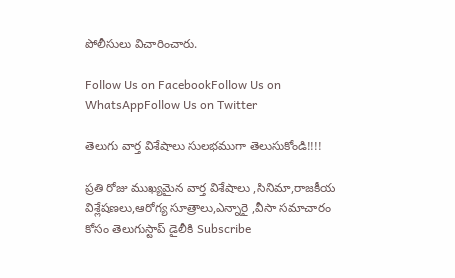పోలీసులు విచారించారు.

Follow Us on FacebookFollow Us on WhatsAppFollow Us on Twitter

తెలుగు వార్త విశేషాలు సులభముగా తెలుసుకోండి!!!!

ప్రతి రోజు ముఖ్యమైన వార్త విశేషాలు ,సినిమా,రాజకీయ విశ్లేషణలు,ఆరోగ్య సూత్రాలు,ఎన్నారై ,వీసా సమాచారం కోసం తెలుగుస్టాప్ డైలీకి Subscribe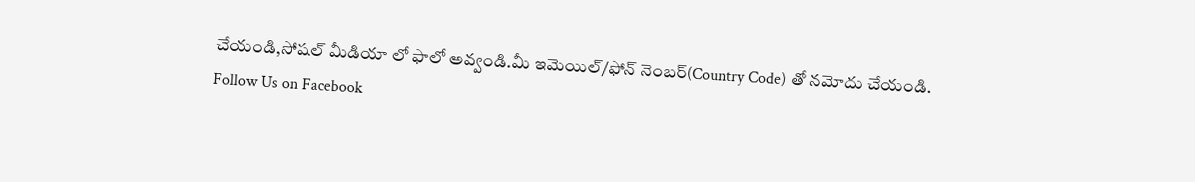చేయండి,సోషల్ మీడియా లో ఫాలో అవ్వండి.మీ ఇమెయిల్/ఫోన్ నెంబర్(Country Code) తో నమోదు చేయండి.
Follow Us on Facebook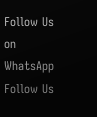Follow Us on WhatsApp  Follow Us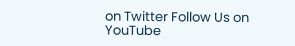on Twitter Follow Us on YouTube